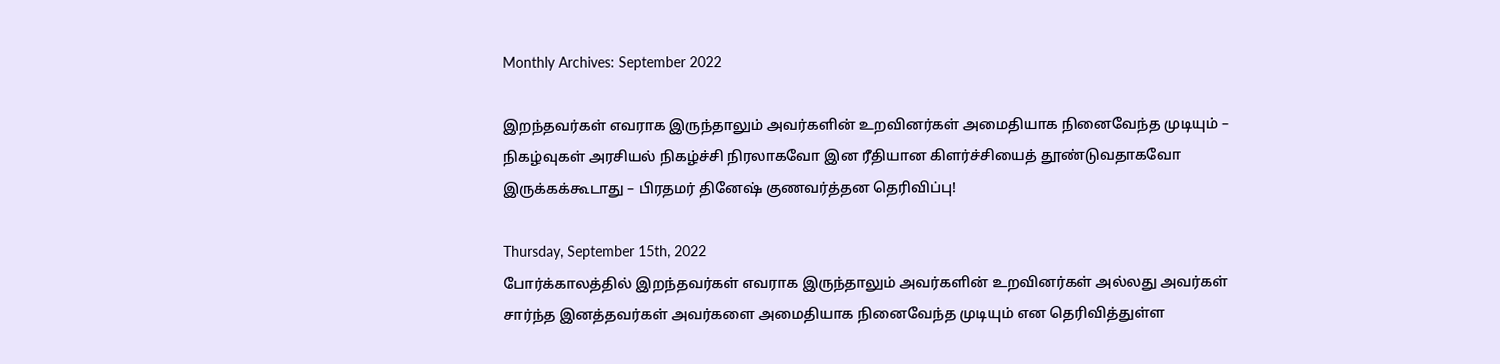Monthly Archives: September 2022

இறந்தவர்கள் எவராக இருந்தாலும் அவர்களின் உறவினர்கள் அமைதியாக நினைவேந்த முடியும் – நிகழ்வுகள் அரசியல் நிகழ்ச்சி நிரலாகவோ இன ரீதியான கிளர்ச்சியைத் தூண்டுவதாகவோ இருக்கக்கூடாது – பிரதமர் தினேஷ் குணவர்த்தன தெரிவிப்பு!

Thursday, September 15th, 2022
போர்க்காலத்தில் இறந்தவர்கள் எவராக இருந்தாலும் அவர்களின் உறவினர்கள் அல்லது அவர்கள் சார்ந்த இனத்தவர்கள் அவர்களை அமைதியாக நினைவேந்த முடியும் என தெரிவித்துள்ள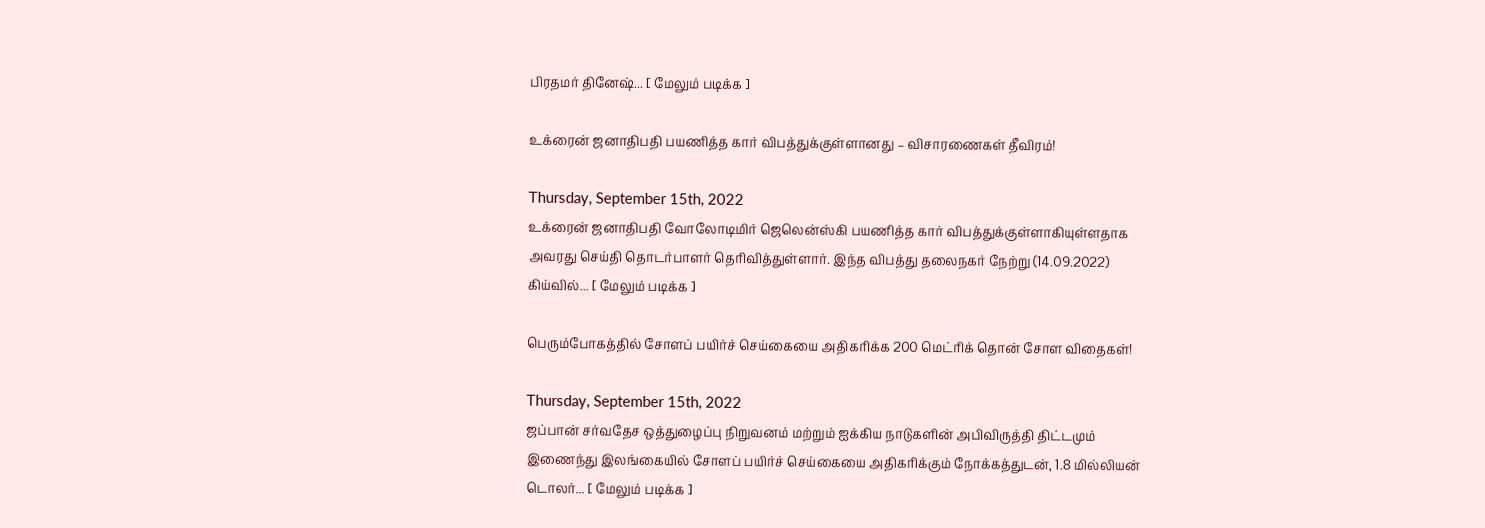பிரதமர் தினேஷ்... [ மேலும் படிக்க ]

உக்ரைன் ஜனாதிபதி பயணித்த கார் விபத்துக்குள்ளானது – விசாரணைகள் தீவிரம்!

Thursday, September 15th, 2022
உக்ரைன் ஜனாதிபதி வோலோடிமிர் ஜெலென்ஸ்கி பயணித்த கார் விபத்துக்குள்ளாகியுள்ளதாக அவரது செய்தி தொடர்பாளர் தெரிவித்துள்ளார். இந்த விபத்து தலைநகர் நேற்று (14.09.2022) கிய்வில்... [ மேலும் படிக்க ]

பெரும்போகத்தில் சோளப் பயிர்ச் செய்கையை அதிகரிக்க 200 மெட்ரிக் தொன் சோள விதைகள்!

Thursday, September 15th, 2022
ஜப்பான் சர்வதேச ஒத்துழைப்பு நிறுவனம் மற்றும் ஐக்கிய நாடுகளின் அபிவிருத்தி திட்டமும் இணைந்து இலங்கையில் சோளப் பயிர்ச் செய்கையை அதிகரிக்கும் நோக்கத்துடன், 1.8 மில்லியன் டொலர்... [ மேலும் படிக்க ]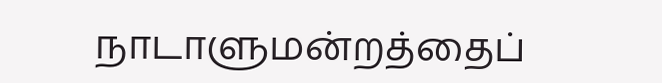நாடாளுமன்றத்தைப்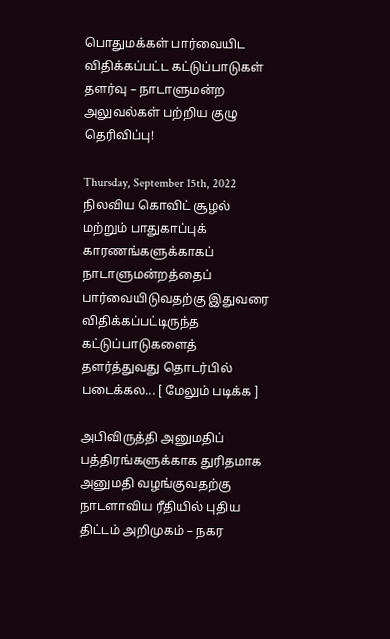பொதுமக்கள் பார்வையிட விதிக்கப்பட்ட கட்டுப்பாடுகள் தளர்வு – நாடாளுமன்ற அலுவல்கள் பற்றிய குழு தெரிவிப்பு!

Thursday, September 15th, 2022
நிலவிய கொவிட் சூழல் மற்றும் பாதுகாப்புக் காரணங்களுக்காகப் நாடாளுமன்றத்தைப் பார்வையிடுவதற்கு இதுவரை விதிக்கப்பட்டிருந்த கட்டுப்பாடுகளைத் தளர்த்துவது தொடர்பில் படைக்கல... [ மேலும் படிக்க ]

அபிவிருத்தி அனுமதிப் பத்திரங்களுக்காக துரிதமாக அனுமதி வழங்குவதற்கு நாடளாவிய ரீதியில் புதிய திட்டம் அறிமுகம் – நகர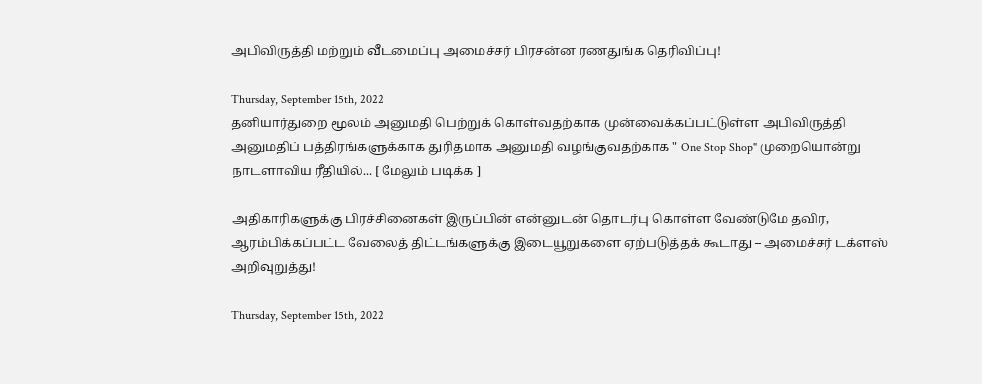அபிவிருத்தி மற்றும் வீடமைப்பு அமைச்சர் பிரசன்ன ரணதுங்க தெரிவிப்பு!

Thursday, September 15th, 2022
தனியார்துறை மூலம் அனுமதி பெற்றுக் கொள்வதற்காக முன்வைக்கப்பட்டுள்ள அபிவிருத்தி அனுமதிப் பத்திரங்களுக்காக துரிதமாக அனுமதி வழங்குவதற்காக " One Stop Shop" முறையொன்று நாடளாவிய ரீதியில்... [ மேலும் படிக்க ]

அதிகாரிகளுக்கு பிரச்சினைகள் இருப்பின் என்னுடன் தொடர்பு கொள்ள வேண்டுமே தவிர, ஆரம்பிக்கப்பட்ட வேலைத் திட்டங்களுக்கு இடையூறுகளை ஏற்படுத்தக் கூடாது – அமைச்சர் டக்ளஸ் அறிவுறுத்து!

Thursday, September 15th, 2022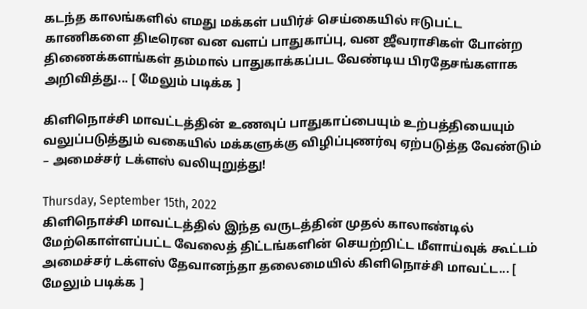கடந்த காலங்களில் எமது மக்கள் பயிர்ச் செய்கையில் ஈடுபட்ட காணிகளை திடீரென வன வளப் பாதுகாப்பு, வன ஜீவராசிகள் போன்ற திணைக்களங்கள் தம்மால் பாதுகாக்கப்பட வேண்டிய பிரதேசங்களாக அறிவித்து... [ மேலும் படிக்க ]

கிளிநொச்சி மாவட்டத்தின் உணவுப் பாதுகாப்பையும் உற்பத்தியையும் வலுப்படுத்தும் வகையில் மக்களுக்கு விழிப்புணர்வு ஏற்படுத்த வேண்டும் – அமைச்சர் டக்ளஸ் வலியுறுத்து!

Thursday, September 15th, 2022
கிளிநொச்சி மாவட்டத்தில் இந்த வருடத்தின் முதல் காலாண்டில் மேற்கொள்ளப்பட்ட வேலைத் திட்டங்களின் செயற்றிட்ட மீளாய்வுக் கூட்டம் அமைச்சர் டக்ளஸ் தேவானந்தா தலைமையில் கிளிநொச்சி மாவட்ட... [ மேலும் படிக்க ]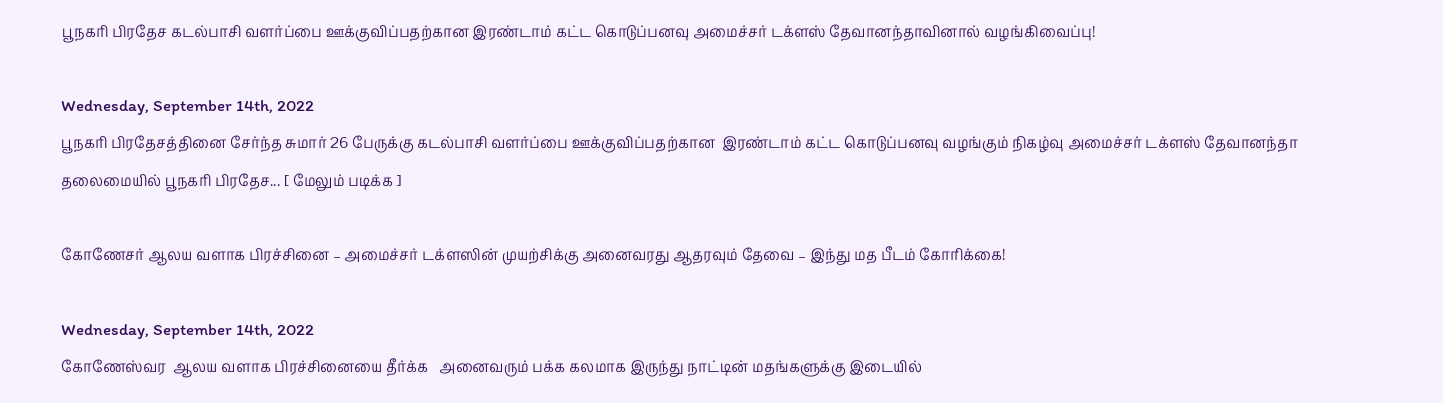பூநகரி பிரதேச கடல்பாசி வளர்ப்பை ஊக்குவிப்பதற்கான இரண்டாம் கட்ட கொடுப்பனவு அமைச்சர் டக்ளஸ் தேவானந்தாவினால் வழங்கிவைப்பு!

Wednesday, September 14th, 2022
பூநகரி பிரதேசத்தினை சேர்ந்த சுமார் 26 பேருக்கு கடல்பாசி வளர்ப்பை ஊக்குவிப்பதற்கான  இரண்டாம் கட்ட கொடுப்பனவு வழங்கும் நிகழ்வு அமைச்சர் டக்ளஸ் தேவானந்தா தலைமையில் பூநகரி பிரதேச... [ மேலும் படிக்க ]

கோணேசர் ஆலய வளாக பிரச்சினை – அமைச்சர் டக்ளஸின் முயற்சிக்கு அனைவரது ஆதரவும் தேவை – இந்து மத பீடம் கோரிக்கை!

Wednesday, September 14th, 2022
கோணேஸ்வர  ஆலய வளாக பிரச்சினையை தீர்க்க   அனைவரும் பக்க கலமாக இருந்து நாட்டின் மதங்களுக்கு இடையில்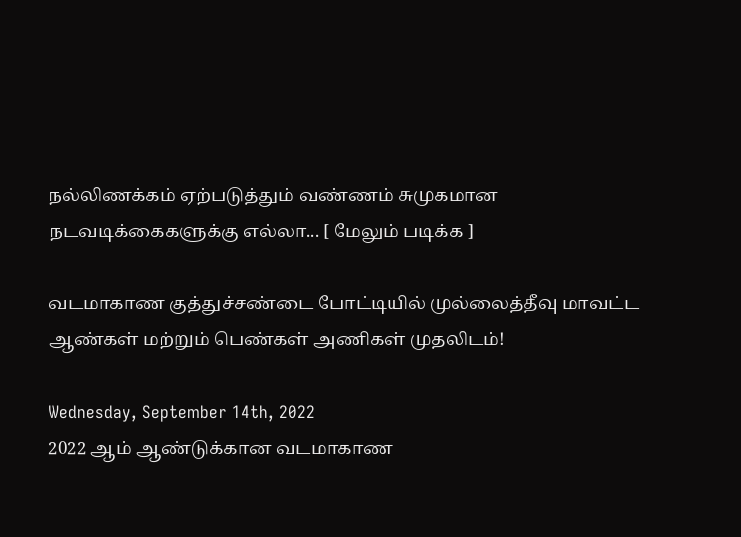நல்லிணக்கம் ஏற்படுத்தும் வண்ணம் சுமுகமான நடவடிக்கைகளுக்கு எல்லா... [ மேலும் படிக்க ]

வடமாகாண குத்துச்சண்டை போட்டியில் முல்லைத்தீவு மாவட்ட ஆண்கள் மற்றும் பெண்கள் அணிகள் முதலிடம்!

Wednesday, September 14th, 2022
2022 ஆம் ஆண்டுக்கான வடமாகாண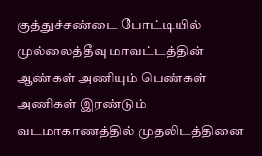குத்துச்சண்டை போட்டியில் முல்லைத்தீவு மாவட்டத்தின் ஆண்கள் அணியும் பெண்கள் அணிகள் இரண்டும் வடமாகாணத்தில் முதலிடத்தினை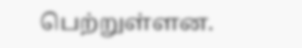பெற்றுள்ளன.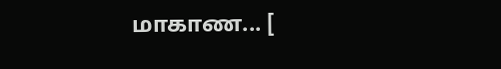மாகாண... [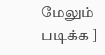மேலும் படிக்க ]